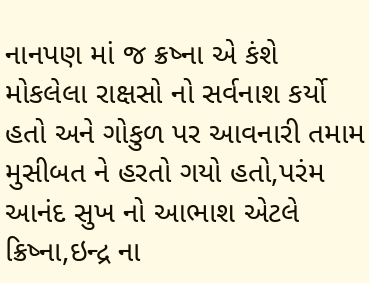નાનપણ માં જ ક્રષ્ના એ કંશે મોકલેલા રાક્ષસો નો સર્વનાશ કર્યો હતો અને ગોકુળ પર આવનારી તમામ મુસીબત ને હરતો ગયો હતો,પરંમ આનંદ સુખ નો આભાશ એટલે ક્રિષ્ના,ઇન્દ્ર ના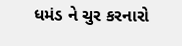ધમંડ ને ચુર કરનારો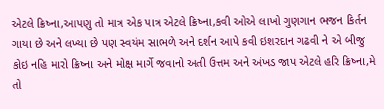એટલે ક્રિષ્ના,આપણુ તો માત્ર એક પાત્ર એટલે ક્રિષ્ના,કવી ઓએ લાખો ગુણગાન ભજન કિર્તન ગાયા છે અને લખ્યા છે પણ સ્વયંમ સાભળે અને દર્શન આપે કવી ઇશરદાન ગઢવી ને એ બીજુ કોઇ નહિ મારો ક્રિષ્ના અને મોક્ષ માર્ગે જવાનો અતી ઉત્તમ અને અંખડ જાપ એટલે હરિ ક્રિષ્ના,મે તો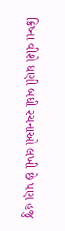ક્રિષ્ના વીશે ધણી બધી રચનાઓ લખી છે પણ હજુ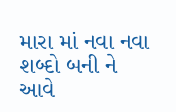મારા માં નવા નવા શબ્દો બની ને આવે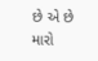છે એ છે મારો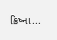ક્રિષ્ના...